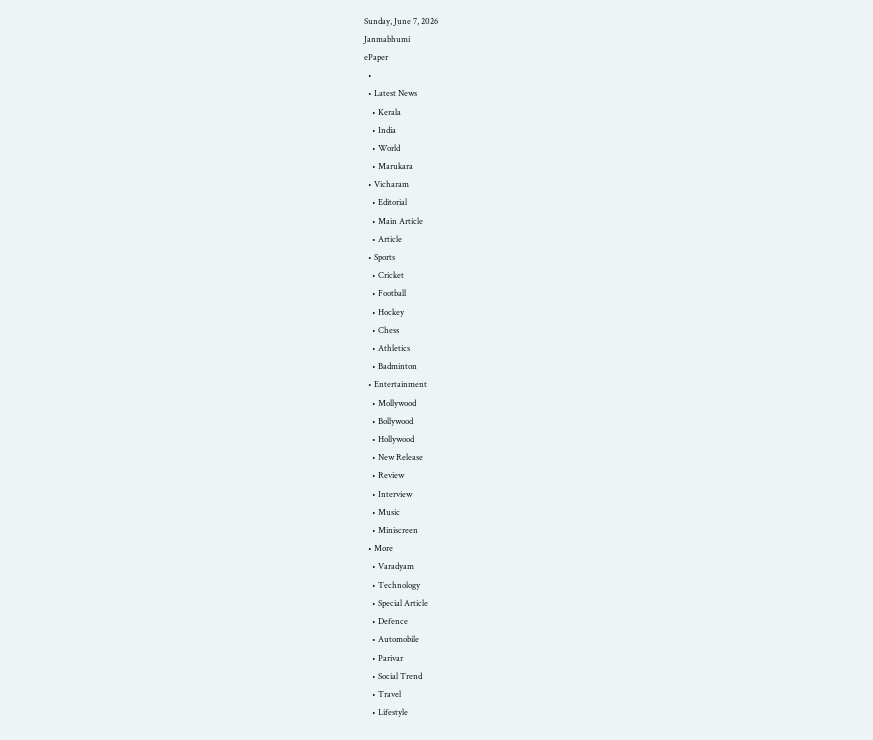Sunday, June 7, 2026
Janmabhumi
ePaper
  •
  • Latest News
    • Kerala
    • India
    • World
    • Marukara
  • Vicharam
    • Editorial
    • Main Article
    • Article
  • Sports
    • Cricket
    • Football
    • Hockey
    • Chess
    • Athletics
    • Badminton
  • Entertainment
    • Mollywood
    • Bollywood
    • Hollywood
    • New Release
    • Review
    • Interview
    • Music
    • Miniscreen
  • More
    • Varadyam
    • Technology
    • Special Article
    • Defence
    • Automobile
    • Parivar
    • Social Trend
    • Travel
    • Lifestyle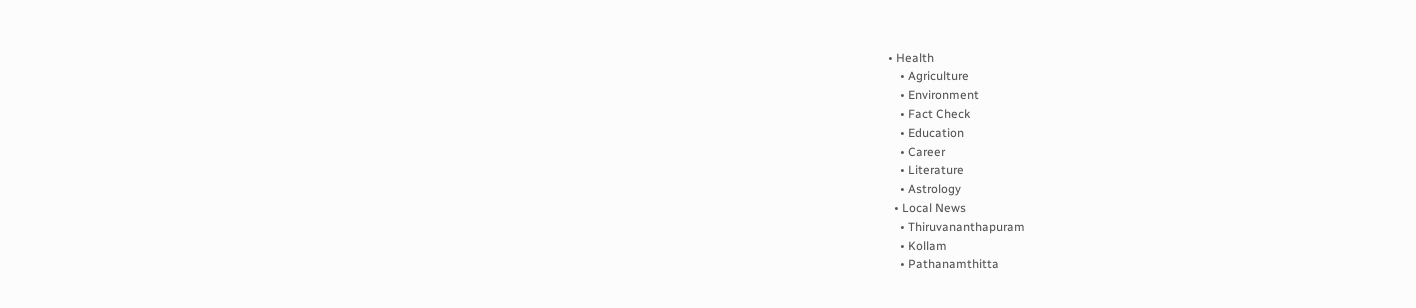• Health
    • Agriculture
    • Environment
    • Fact Check
    • Education
    • Career
    • Literature
    • Astrology
  • Local News
    • Thiruvananthapuram
    • Kollam
    • Pathanamthitta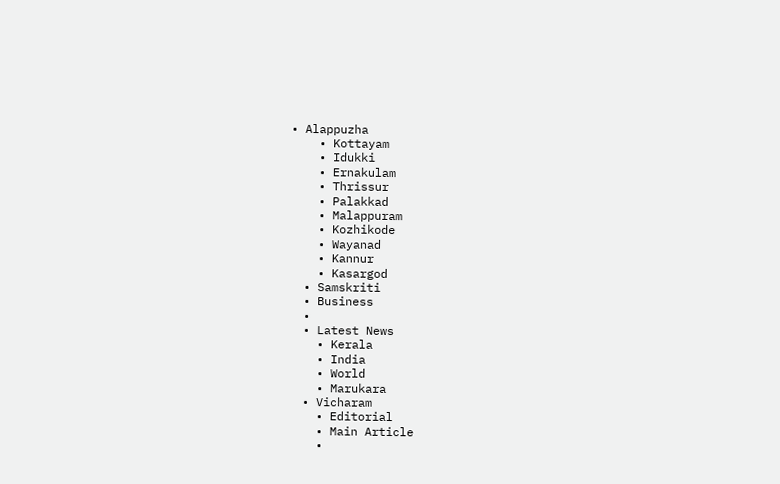• Alappuzha
    • Kottayam
    • Idukki
    • Ernakulam
    • Thrissur
    • Palakkad
    • Malappuram
    • Kozhikode
    • Wayanad
    • Kannur
    • Kasargod
  • Samskriti
  • Business
  •
  • Latest News
    • Kerala
    • India
    • World
    • Marukara
  • Vicharam
    • Editorial
    • Main Article
    •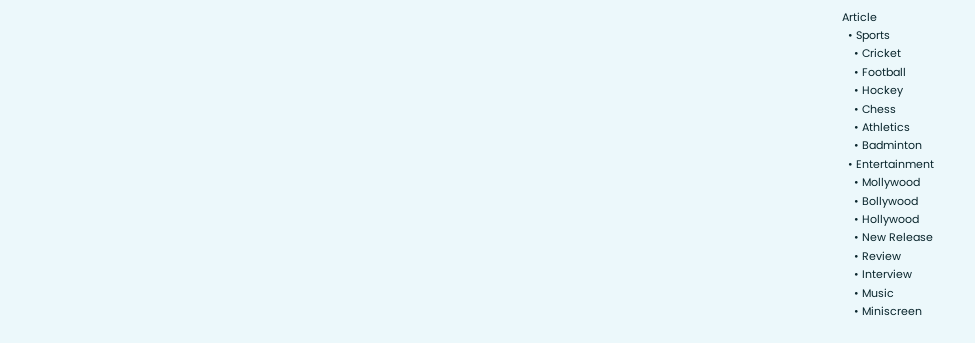Article
  • Sports
    • Cricket
    • Football
    • Hockey
    • Chess
    • Athletics
    • Badminton
  • Entertainment
    • Mollywood
    • Bollywood
    • Hollywood
    • New Release
    • Review
    • Interview
    • Music
    • Miniscreen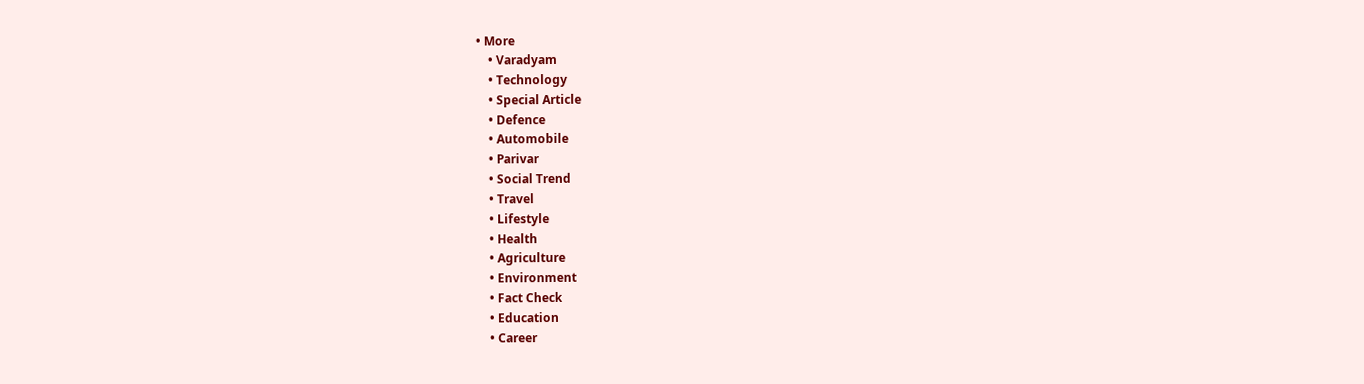• More
    • Varadyam
    • Technology
    • Special Article
    • Defence
    • Automobile
    • Parivar
    • Social Trend
    • Travel
    • Lifestyle
    • Health
    • Agriculture
    • Environment
    • Fact Check
    • Education
    • Career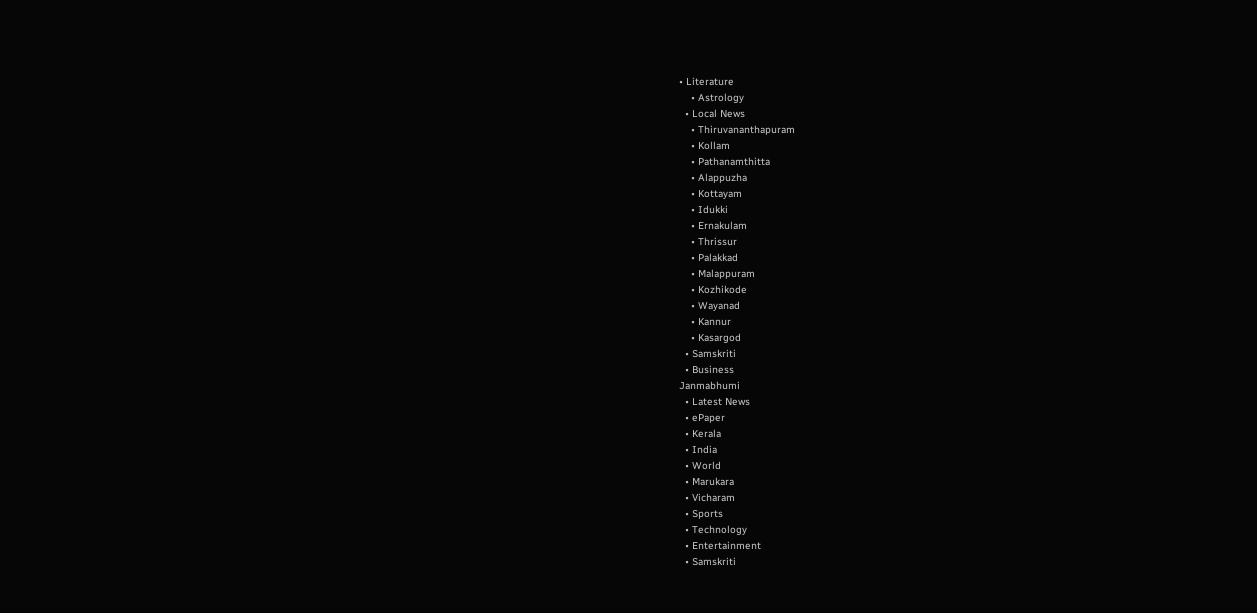• Literature
    • Astrology
  • Local News
    • Thiruvananthapuram
    • Kollam
    • Pathanamthitta
    • Alappuzha
    • Kottayam
    • Idukki
    • Ernakulam
    • Thrissur
    • Palakkad
    • Malappuram
    • Kozhikode
    • Wayanad
    • Kannur
    • Kasargod
  • Samskriti
  • Business
Janmabhumi
  • Latest News
  • ePaper
  • Kerala
  • India
  • World
  • Marukara
  • Vicharam
  • Sports
  • Technology
  • Entertainment
  • Samskriti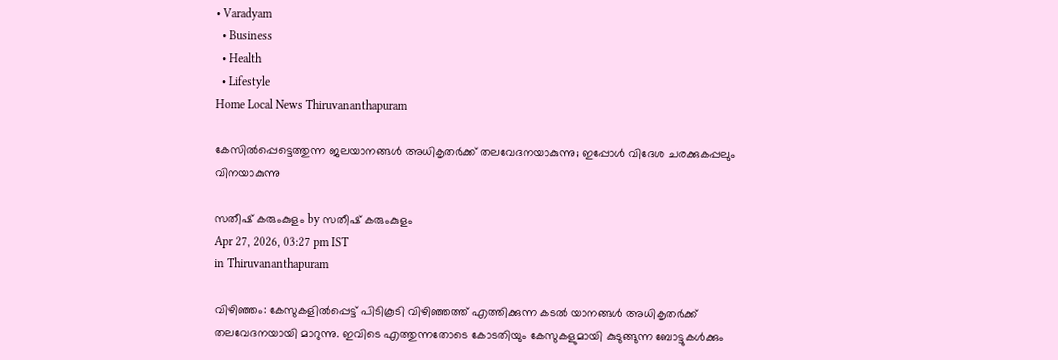• Varadyam
  • Business
  • Health
  • Lifestyle
Home Local News Thiruvananthapuram

കേസില്‍പ്പെട്ടെത്തുന്ന ജലയാനങ്ങള്‍ അധികൃതര്‍ക്ക് തലവേദനയാകുന്നു; ഇപ്പോള്‍ വിദേശ ചരക്കുകപ്പലും വിനയാകുന്നു

സതീഷ് കരുംകുളം by സതീഷ് കരുംകുളം
Apr 27, 2026, 03:27 pm IST
in Thiruvananthapuram

വിഴിഞ്ഞം: കേസുകളില്‍പ്പെട്ട് പിടികൂടി വിഴിഞ്ഞത്ത് എത്തിക്കുന്ന കടല്‍ യാനങ്ങള്‍ അധികൃതര്‍ക്ക് തലവേദനയായി മാറുന്നു. ഇവിടെ എത്തുന്നതോടെ കോടതിയും കേസുകളുമായി കുടുങ്ങുന്ന ബോട്ടുകള്‍ക്കും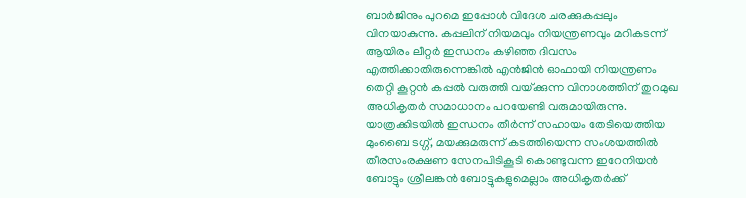ബാര്‍ജിനും പുറമെ ഇപ്പോള്‍ വിദേശ ചരക്കുകപ്പലും വിനയാകുന്നു. കപ്പലിന് നിയമവും നിയന്ത്രണവും മറികടന്ന് ആയിരം ലീറ്റര്‍ ഇന്ധനം കഴിഞ്ഞ ദിവസം എത്തിക്കാതിരുന്നെങ്കില്‍ എന്‍ജിന്‍ ഓഫായി നിയന്ത്രണം തെറ്റി കൂറ്റന്‍ കപ്പല്‍ വരുത്തി വയ്‌ക്കുന്ന വിനാശത്തിന് തുറമുഖ അധികൃതര്‍ സമാധാനം പറയേണ്ടി വരുമായിരുന്നു. യാത്രക്കിടയില്‍ ഇന്ധനം തീര്‍ന്ന് സഹായം തേടിയെത്തിയ മുംബൈ ടഗ്ഗ്, മയക്കുമരുന്ന് കടത്തിയെന്ന സംശയത്തില്‍ തീരസംരക്ഷണ സേനപിടികൂടി കൊണ്ടുവന്ന ഇറേനിയന്‍ ബോട്ടും ശ്രീലങ്കന്‍ ബോട്ടുകളുമെല്ലാം അധികൃതര്‍ക്ക്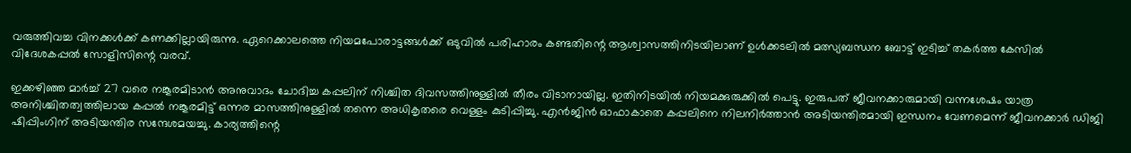വരുത്തിവച്ച വിനക്കള്‍ക്ക് കണക്കില്ലായിരുന്നു. ഏറെക്കാലത്തെ നിയമപോരാട്ടങ്ങള്‍ക്ക് ഒടുവില്‍ പരിഹാരം കണ്ടതിന്റെ ആശ്വാസത്തിനിടയിലാണ് ഉള്‍ക്കടലില്‍ മത്സ്യബന്ധന ബോട്ട് ഇടിച്ച് തകര്‍ത്ത കേസില്‍ വിദേശകപ്പല്‍ സോളിസിന്റെ വരവ്.

ഇക്കഴിഞ്ഞ മാര്‍ച്ച് 27 വരെ നങ്കൂരമിടാന്‍ അനുവാദം ചോദിച്ച കപ്പലിന് നിശ്ചിത ദിവസത്തിനുള്ളില്‍ തീരം വിടാനായില്ല. ഇതിനിടയില്‍ നിയമക്കുരുക്കില്‍ പെട്ടു. ഇരുപത് ജീവനക്കാരുമായി വന്നശേഷം യാത്ര അനിശ്ചിതത്വത്തിലായ കപ്പല്‍ നങ്കൂരമിട്ട് ഒന്നര മാസത്തിനുള്ളില്‍ തന്നെ അധികൃതരെ വെള്ളം കുടിപ്പിച്ചു. എന്‍ജിന്‍ ഓഫാകാതെ കപ്പലിനെ നിലനിര്‍ത്താന്‍ അടിയന്തിരമായി ഇന്ധനം വേണമെന്ന് ജീവനക്കാര്‍ ഡിജി ഷിപ്പിംഗിന് അടിയന്തിര സന്ദേശമയച്ചു. കാര്യത്തിന്റെ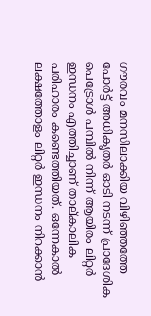ഗൗരവം മനസിലാക്കിയ വിഴിഞ്ഞത്തേ പോര്‍ട്ട് അധികൃതര്‍ ഓടി നടന്ന് പ്രാദേശിക പെട്രോള്‍ പമ്പില്‍ നിന്ന് ആയിരം ലിറ്റര്‍ ഇന്ധനം എത്തിച്ചാണ് താല്കാലിക പരിഹാരം കണ്ടെത്തിയത്. ഒന്നേകാല്‍ ലക്ഷത്തോളം ലിറ്റര്‍ ഇന്ധനം നിറക്കാന്‍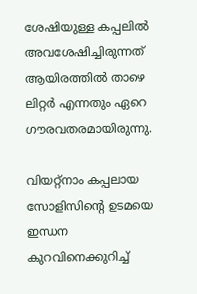ശേഷിയുള്ള കപ്പലില്‍ അവശേഷിച്ചിരുന്നത് ആയിരത്തില്‍ താഴെ ലിറ്റര്‍ എന്നതും ഏറെ ഗൗരവതരമായിരുന്നു.

വിയറ്റ്‌നാം കപ്പലായ സോളിസിന്റെ ഉടമയെ ഇന്ധന കുറവിനെക്കുറിച്ച്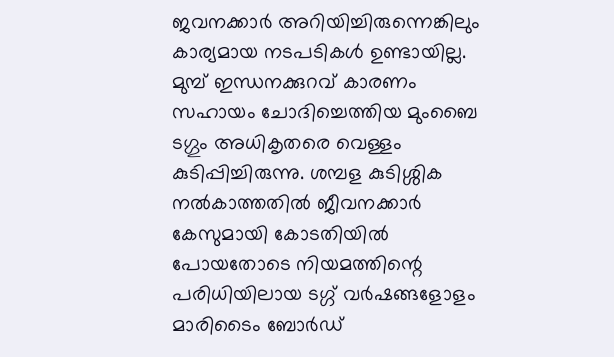ജവനക്കാര്‍ അറിയിച്ചിരുന്നെങ്കിലും കാര്യമായ നടപടികള്‍ ഉണ്ടായില്ല. മുമ്പ് ഇന്ധനക്കുറവ് കാരണം സഹായം ചോദിച്ചെത്തിയ മുംബൈ ടഗ്ഗും അധികൃതരെ വെള്ളം കുടിപ്പിച്ചിരുന്നു. ശമ്പള കുടിശ്ശിക നല്‍കാത്തതില്‍ ജീവനക്കാര്‍ കേസുമായി കോടതിയില്‍ പോയതോടെ നിയമത്തിന്റെ പരിധിയിലായ ടഗ്ഗ് വര്‍ഷങ്ങളോളം മാരിടൈം ബോര്‍ഡ്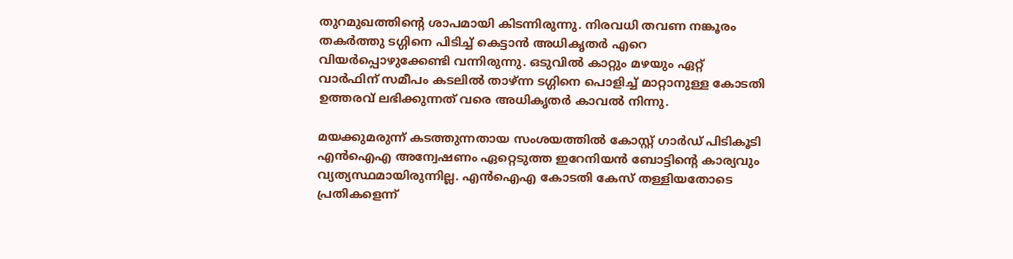തുറമുഖത്തിന്റെ ശാപമായി കിടന്നിരുന്നു. നിരവധി തവണ നങ്കൂരം തകര്‍ത്തു ടഗ്ഗിനെ പിടിച്ച് കെട്ടാന്‍ അധികൃതര്‍ എറെ വിയര്‍പ്പൊഴുക്കേണ്ടി വന്നിരുന്നു. ഒടുവില്‍ കാറ്റും മഴയും ഏറ്റ് വാര്‍ഫിന് സമീപം കടലില്‍ താഴ്ന്ന ടഗ്ഗിനെ പൊളിച്ച് മാറ്റാനുള്ള കോടതി ഉത്തരവ് ലഭിക്കുന്നത് വരെ അധികൃതര്‍ കാവല്‍ നിന്നു.

മയക്കുമരുന്ന് കടത്തുന്നതായ സംശയത്തില്‍ കോസ്റ്റ് ഗാര്‍ഡ് പിടികൂടി എന്‍ഐഎ അന്വേഷണം ഏറ്റെടുത്ത ഇറേനിയന്‍ ബോട്ടിന്റെ കാര്യവും വ്യത്യസ്ഥമായിരുന്നില്ല. എന്‍ഐഎ കോടതി കേസ് തള്ളിയതോടെ പ്രതികളെന്ന്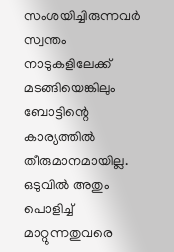സംശയിച്ചിരുന്നവര്‍ സ്വന്തം നാടുകളിലേക്ക് മടങ്ങിയെങ്കിലും ബോട്ടിന്റെ കാര്യത്തില്‍ തീരുമാനമായില്ല. ഒടുവില്‍ അതും പൊളിച്ച് മാറ്റുന്നതുവരെ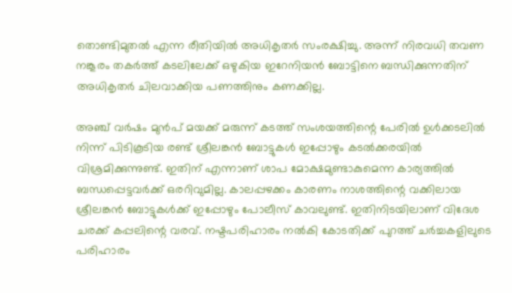തൊണ്ടിമുതല്‍ എന്ന രീതിയില്‍ അധികൃതര്‍ സംരക്ഷിച്ചു. അന്ന് നിരവധി തവണ നങ്കൂരം തകര്‍ത്ത് കടലിലേക്ക് ഒഴുകിയ ഇറേനിയന്‍ ബോട്ടിനെ ബന്ധിക്കുന്നതിന് അധികൃതര്‍ ചിലവാക്കിയ പണത്തിനും കണക്കില്ല.

അഞ്ച് വര്‍ഷം മുന്‍പ് മയക്ക് മരുന്ന് കടത്ത് സംശയത്തിന്റെ പേരില്‍ ഉള്‍ക്കടലില്‍ നിന്ന് പിടികൂടിയ രണ്ട് ശ്രീലങ്കന്‍ ബോട്ടുകള്‍ ഇപ്പോഴും കടല്‍ക്കരയില്‍ വിശ്രമിക്കുന്നുണ്ട്. ഇതിന് എന്നാണ് ശാപ മോക്ഷമുണ്ടാകുമെന്ന കാര്യത്തില്‍ ബന്ധപ്പെട്ടവര്‍ക്ക് ഒരറിവുമില്ല. കാലപ്പഴക്കം കാരണം നാശത്തിന്റെ വക്കിലായ ശ്രീലങ്കന്‍ ബോട്ടുകള്‍ക്ക് ഇപ്പോഴും പോലീസ് കാവലുണ്ട്. ഇതിനിടയിലാണ് വിദേശ ചരക്ക് കപ്പലിന്റെ വരവ്. നഷ്ടപരിഹാരം നല്‍കി കോടതിക്ക് പുറത്ത് ചര്‍ച്ചകളിലുടെ പരിഹാരം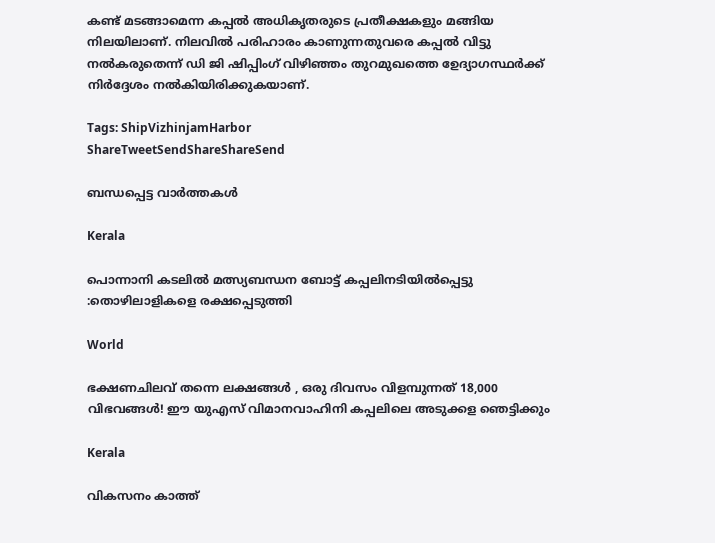കണ്ട് മടങ്ങാമെന്ന കപ്പല്‍ അധികൃതരുടെ പ്രതീക്ഷകളും മങ്ങിയ നിലയിലാണ്. നിലവില്‍ പരിഹാരം കാണുന്നതുവരെ കപ്പല്‍ വിട്ടു നല്‍കരുതെന്ന് ഡി ജി ഷിപ്പിംഗ് വിഴിഞ്ഞം തുറമുഖത്തെ ഉേദ്യാഗസ്ഥര്‍ക്ക് നിര്‍ദ്ദേശം നല്‍കിയിരിക്കുകയാണ്.

Tags: ShipVizhinjamHarbor
ShareTweetSendShareShareSend

ബന്ധപ്പെട്ട വാര്‍ത്തകള്‍

Kerala

പൊന്നാനി കടലില്‍ മത്സ്യബന്ധന ബോട്ട് കപ്പലിനടിയില്‍പ്പെട്ടു :തൊഴിലാളികളെ രക്ഷപ്പെടുത്തി

World

ഭക്ഷണചിലവ് തന്നെ ലക്ഷങ്ങൾ , ഒരു ദിവസം വിളമ്പുന്നത് 18,000 വിഭവങ്ങൾ! ഈ യുഎസ് വിമാനവാഹിനി കപ്പലിലെ അടുക്കള ഞെട്ടിക്കും

Kerala

വികസനം കാത്ത്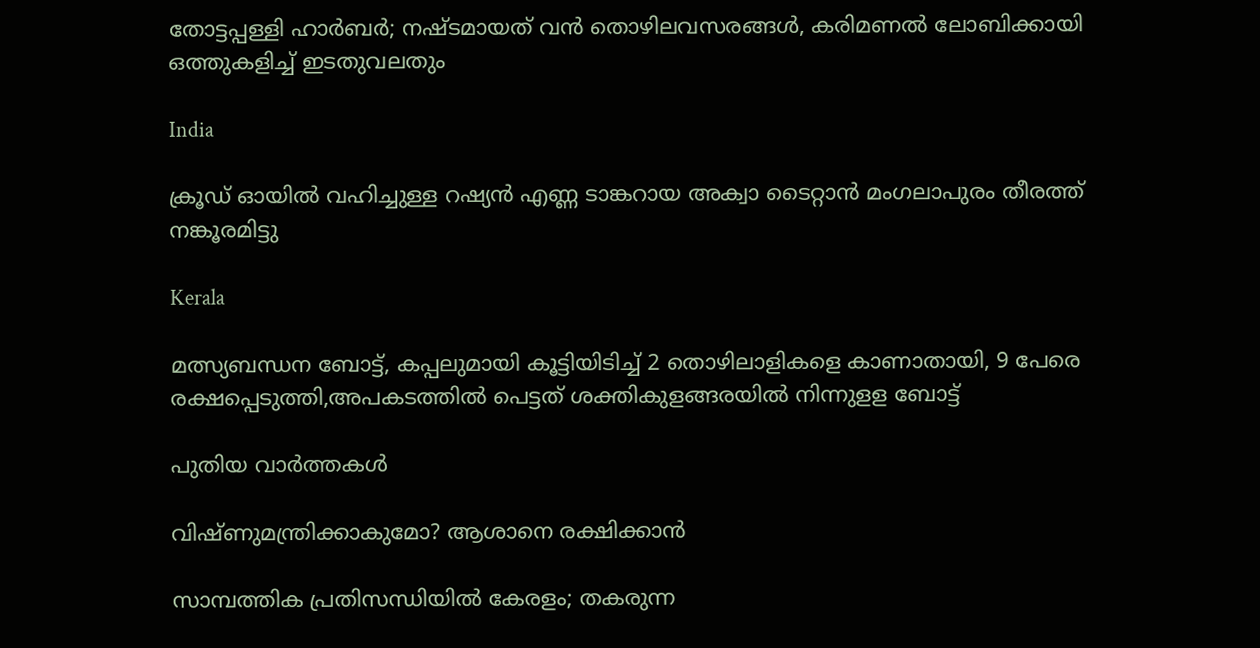തോട്ടപ്പള്ളി ഹാര്‍ബര്‍; നഷ്ടമായത് വന്‍ തൊഴിലവസരങ്ങള്‍, കരിമണല്‍ ലോബിക്കായി ഒത്തുകളിച്ച് ഇടതുവലതും

India

ക്രൂഡ് ഓയില്‍ വഹിച്ചുള്ള റഷ്യന്‍ എണ്ണ ടാങ്കറായ അക്വാ ടൈറ്റാന്‍ മംഗലാപുരം തീരത്ത് നങ്കൂരമിട്ടു

Kerala

മത്സ്യബന്ധന ബോട്ട്, കപ്പലുമായി കൂട്ടിയിടിച്ച് 2 തൊഴിലാളികളെ കാണാതായി, 9 പേരെ രക്ഷപ്പെടുത്തി,അപകടത്തില്‍ പെട്ടത് ശക്തികുളങ്ങരയില്‍ നിന്നുളള ബോട്ട്

പുതിയ വാര്‍ത്തകള്‍

വിഷ്ണുമന്ത്രിക്കാകുമോ? ആശാനെ രക്ഷിക്കാന്‍

സാമ്പത്തിക പ്രതിസന്ധിയില്‍ കേരളം; തകരുന്ന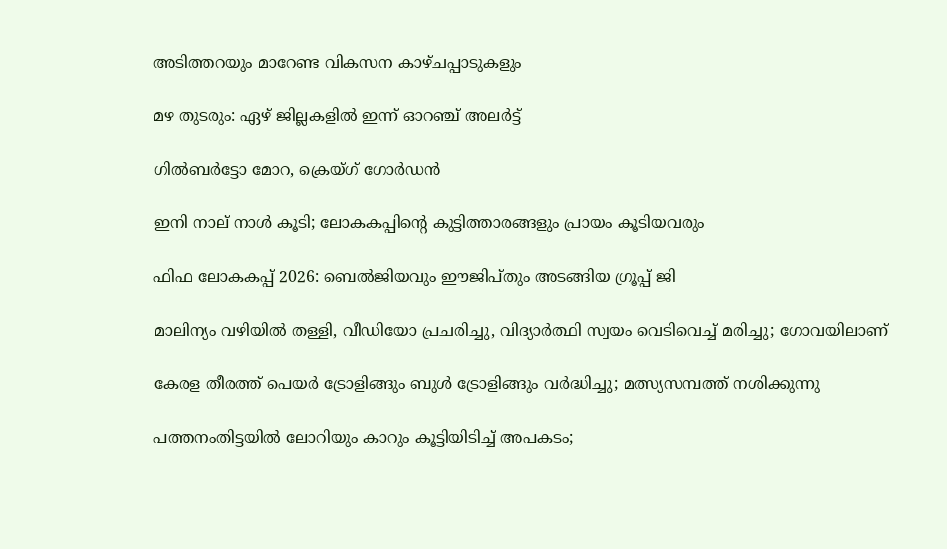അടിത്തറയും മാറേണ്ട വികസന കാഴ്ചപ്പാടുകളും

മഴ തുടരും: ഏഴ് ജില്ലകളിൽ ഇന്ന് ഓറഞ്ച് അലർട്ട്

ഗില്‍ബര്‍ട്ടോ മോറ, ക്രെയ്ഗ് ഗോര്‍ഡന്‍

ഇനി നാല് നാള്‍ കൂടി; ലോകകപ്പിന്റെ കുട്ടിത്താരങ്ങളും പ്രായം കൂടിയവരും

ഫിഫ ലോകകപ്പ് 2026: ബെല്‍ജിയവും ഈജിപ്തും അടങ്ങിയ ഗ്രൂപ്പ് ജി

മാലിന്യം വഴിയിൽ തള്ളി, വീഡിയോ പ്രചരിച്ചു, വിദ്യാർത്ഥി സ്വയം വെടിവെച്ച് മരിച്ചു; ഗോവയിലാണ്

കേരള തീരത്ത് പെയര്‍ ട്രോളിങ്ങും ബുള്‍ ട്രോളിങ്ങും വര്‍ദ്ധിച്ചു; മത്സ്യസമ്പത്ത് നശിക്കുന്നു

പത്തനംതിട്ടയില്‍ ലോറിയും കാറും കൂട്ടിയിടിച്ച് അപകടം;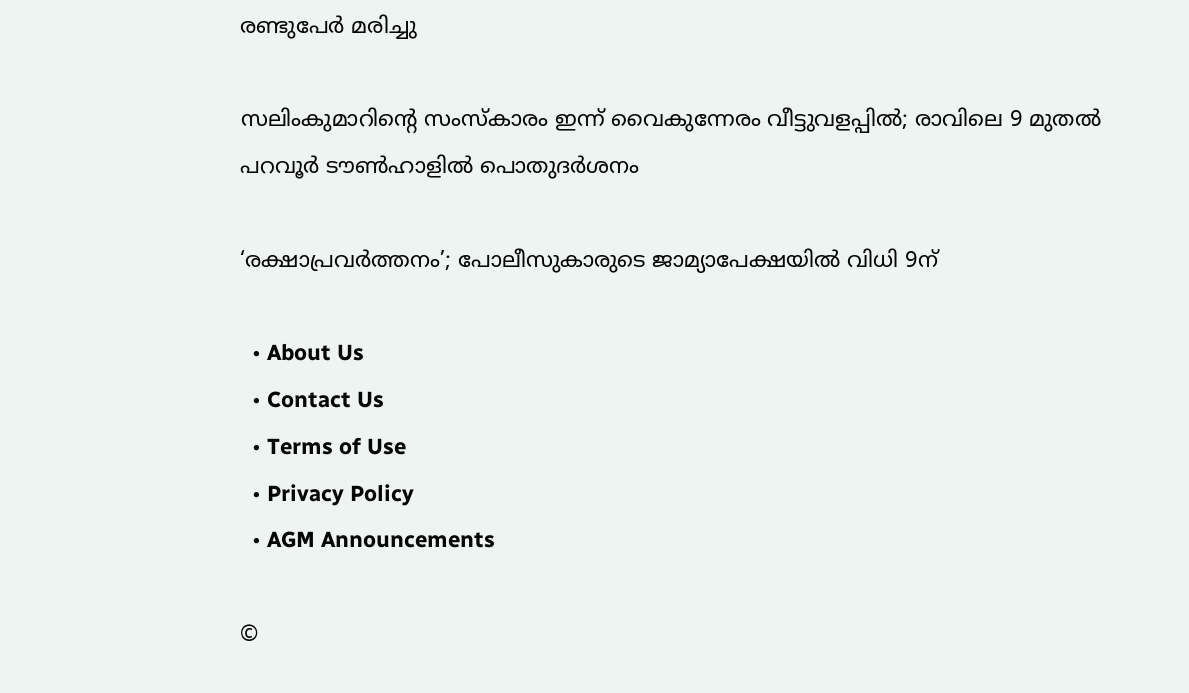രണ്ടുപേര്‍ മരിച്ചു

സലിംകുമാറിന്റെ സംസ്കാരം ഇന്ന് വൈകുന്നേരം വീട്ടുവളപ്പിൽ; രാവിലെ 9 മുതൽ പറവൂർ ടൗൺഹാളിൽ പൊതുദർശനം

‘രക്ഷാപ്രവര്‍ത്തനം’; പോലീസുകാരുടെ ജാമ്യാപേക്ഷയില്‍ വിധി 9ന്

  • About Us
  • Contact Us
  • Terms of Use
  • Privacy Policy
  • AGM Announcements

©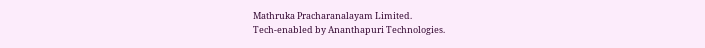Mathruka Pracharanalayam Limited.
Tech-enabled by Ananthapuri Technologies.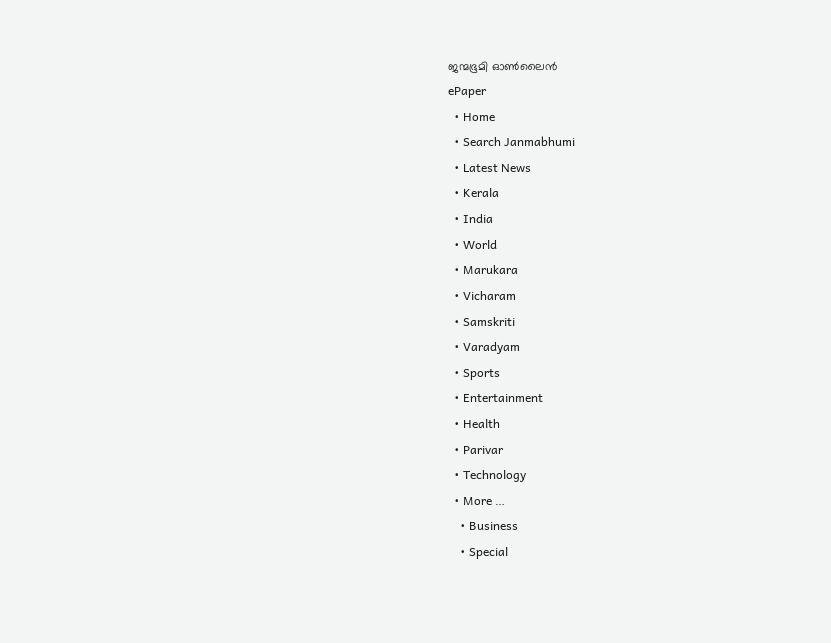ജന്മഭൂമി ഓണ്‍ലൈന്‍
ePaper
  • Home
  • Search Janmabhumi
  • Latest News
  • Kerala
  • India
  • World
  • Marukara
  • Vicharam
  • Samskriti
  • Varadyam
  • Sports
  • Entertainment
  • Health
  • Parivar
  • Technology
  • More …
    • Business
    • Special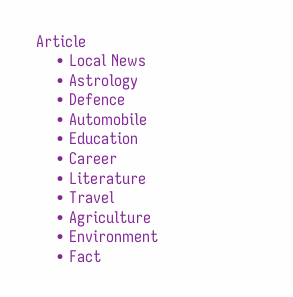Article
    • Local News
    • Astrology
    • Defence
    • Automobile
    • Education
    • Career
    • Literature
    • Travel
    • Agriculture
    • Environment
    • Fact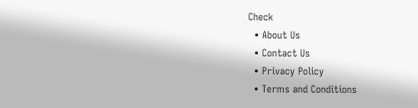Check
  • About Us
  • Contact Us
  • Privacy Policy
  • Terms and Conditions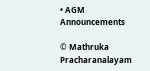• AGM Announcements

© Mathruka Pracharanalayam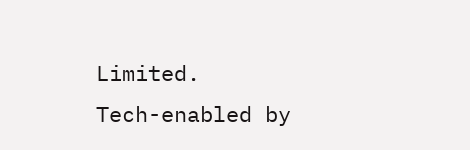Limited.
Tech-enabled by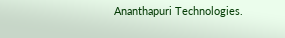Ananthapuri Technologies.